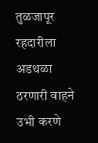तुळजापूर रहदारीला अडथळा ठरणारी वाहने उभी करणे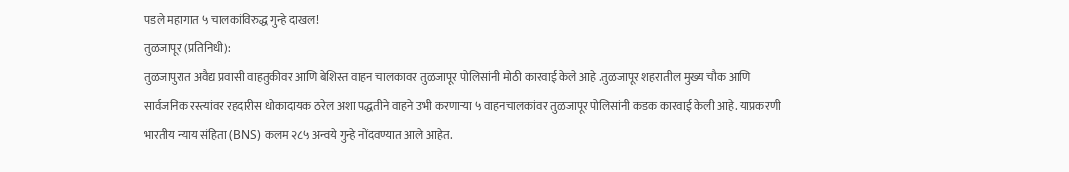पडले महागात ५ चालकांविरुद्ध गुन्हे दाखल!
तुळजापूर (प्रतिनिधी):
तुळजापुरात अवैद्य प्रवासी वाहतुकीवर आणि बेशिस्त वाहन चालकावर तुळजापूर पोलिसांनी मोठी कारवाई केले आहे .तुळजापूर शहरातील मुख्य चौक आणि सार्वजनिक रस्त्यांवर रहदारीस धोकादायक ठरेल अशा पद्धतीने वाहने उभी करणाऱ्या ५ वाहनचालकांवर तुळजापूर पोलिसांनी कडक कारवाई केली आहे. याप्रकरणी भारतीय न्याय संहिता (BNS) कलम २८५ अन्वये गुन्हे नोंदवण्यात आले आहेत.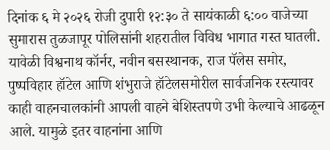दिनांक ६ मे २०२६ रोजी दुपारी १२:३० ते सायंकाळी ६:०० वाजेच्या सुमारास तुळजापूर पोलिसांनी शहरातील विविध भागात गस्त घातली. यावेळी विश्वनाथ कॉर्नर, नवीन बसस्थानक, राज पॅलेस समोर, पुष्पविहार हॉटेल आणि शंभुराजे हॉटेलसमोरील सार्वजनिक रस्त्यावर काही वाहनचालकांनी आपली वाहने बेशिस्तपणे उभी केल्याचे आढळून आले. यामुळे इतर वाहनांना आणि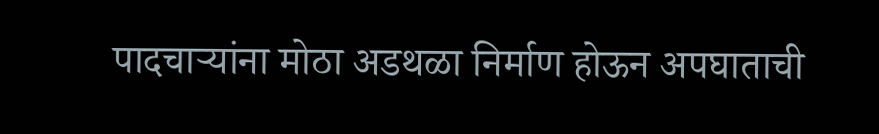पादचाऱ्यांना मोठा अडथळा निर्माण होऊन अपघाताची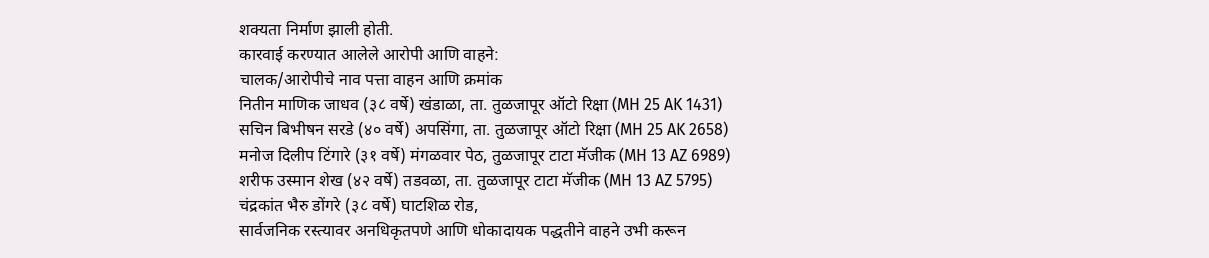शक्यता निर्माण झाली होती.
कारवाई करण्यात आलेले आरोपी आणि वाहने:
चालक/आरोपीचे नाव पत्ता वाहन आणि क्रमांक
नितीन माणिक जाधव (३८ वर्षे) खंडाळा, ता. तुळजापूर ऑटो रिक्षा (MH 25 AK 1431)
सचिन बिभीषन सरडे (४० वर्षे) अपसिंगा, ता. तुळजापूर ऑटो रिक्षा (MH 25 AK 2658)
मनोज दिलीप टिंगारे (३१ वर्षे) मंगळवार पेठ, तुळजापूर टाटा मॅजीक (MH 13 AZ 6989)
शरीफ उस्मान शेख (४२ वर्षे) तडवळा, ता. तुळजापूर टाटा मॅजीक (MH 13 AZ 5795)
चंद्रकांत भैरु डोंगरे (३८ वर्षे) घाटशिळ रोड,
सार्वजनिक रस्त्यावर अनधिकृतपणे आणि धोकादायक पद्धतीने वाहने उभी करून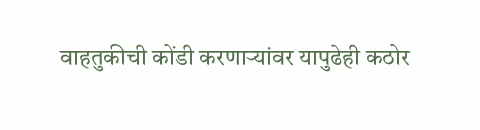वाहतुकीची कोंडी करणाऱ्यांवर यापुढेही कठोर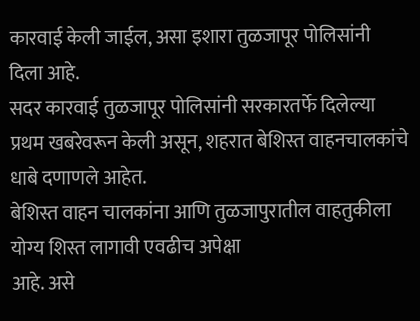कारवाई केली जाईल, असा इशारा तुळजापूर पोलिसांनी दिला आहे.
सदर कारवाई तुळजापूर पोलिसांनी सरकारतर्फे दिलेल्या प्रथम खबरेवरून केली असून, शहरात बेशिस्त वाहनचालकांचे धाबे दणाणले आहेत.
बेशिस्त वाहन चालकांना आणि तुळजापुरातील वाहतुकीला योग्य शिस्त लागावी एवढीच अपेक्षा
आहे. असे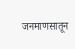जनमाणसातून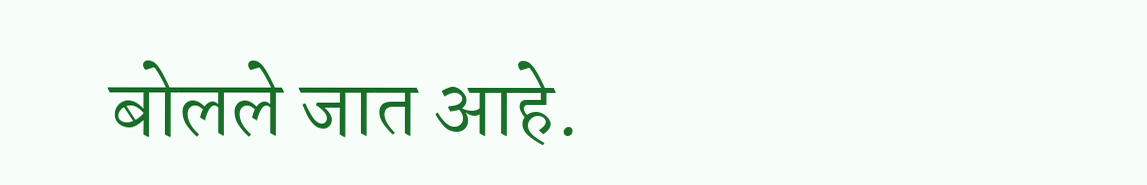बोलले जात आहे.